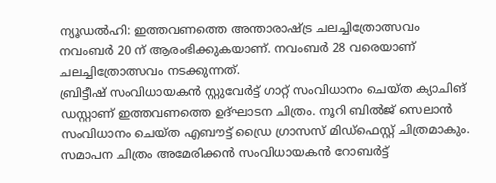ന്യൂഡൽഹി: ഇത്തവണത്തെ അന്താരാഷ്ട്ര ചലച്ചിത്രോത്സവം നവംബർ 20 ന് ആരംഭിക്കുകയാണ്. നവംബർ 28 വരെയാണ് ചലച്ചിത്രോത്സവം നടക്കുന്നത്.
ബ്രിട്ടീഷ് സംവിധായകൻ സ്റ്റുവേർട്ട് ഗാറ്റ് സംവിധാനം ചെയ്ത ക്യാചിങ് ഡസ്റ്റാണ് ഇത്തവണത്തെ ഉദ്ഘാടന ചിത്രം. നൂറി ബിൽജ് സെലാൻ സംവിധാനം ചെയ്ത എബൗട്ട് ഡ്രൈ ഗ്രാസസ് മിഡ്ഫെസ്റ്റ് ചിത്രമാകും.
സമാപന ചിത്രം അമേരിക്കൻ സംവിധായകൻ റോബർട്ട്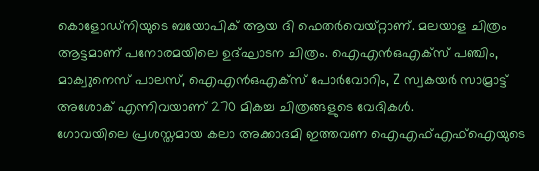കൊളോഡ്നിയുടെ ബയോപിക് ആയ ദി ഫെതർവെയ്റ്റാണ്. മലയാള ചിത്രം ആട്ടമാണ് പനോരമയിലെ ഉദ്ഘാടന ചിത്രം. ഐഎൻഒഎക്സ് പഞ്ചിം, മാക്വുനെസ് പാലസ്, ഐഎൻഒഎക്സ് പോർവോറിം, Z സ്വകയർ സാമ്രാട്ട് അശോക് എന്നിവയാണ് 270 മികച്ച ചിത്രങ്ങളുടെ വേദികൾ.
ഗോവയിലെ പ്രശസ്തമായ കലാ അക്കാദമി ഇത്തവണ ഐഎഫ്എഫ്ഐയുടെ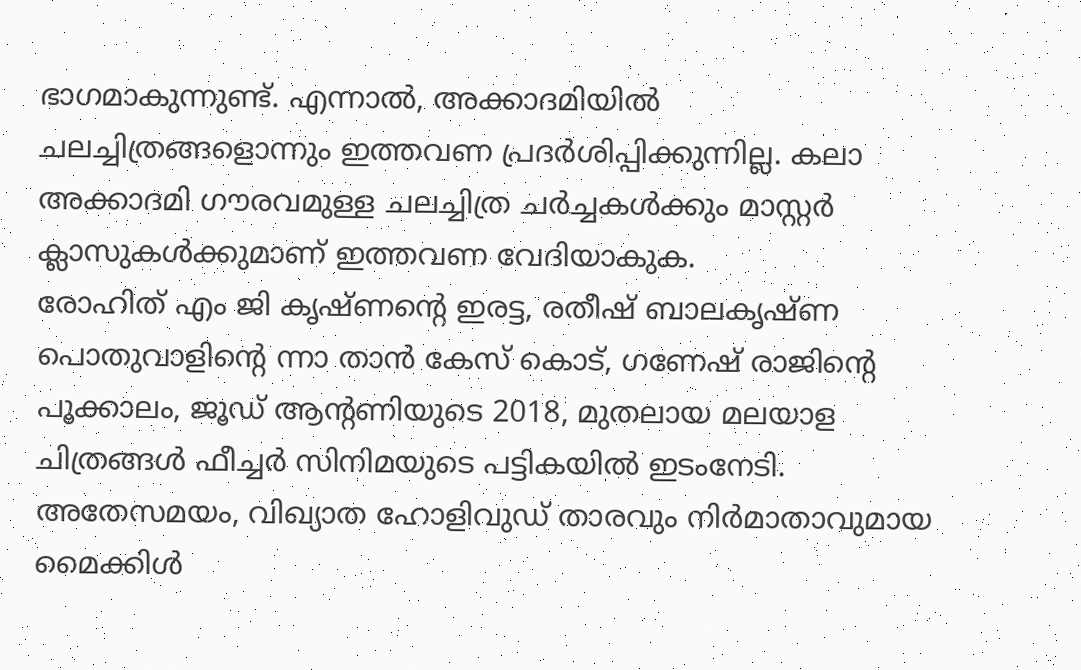ഭാഗമാകുന്നുണ്ട്. എന്നാൽ, അക്കാദമിയിൽ ചലച്ചിത്രങ്ങളൊന്നും ഇത്തവണ പ്രദർശിപ്പിക്കുന്നില്ല. കലാ അക്കാദമി ഗൗരവമുള്ള ചലച്ചിത്ര ചർച്ചകൾക്കും മാസ്റ്റർ ക്ലാസുകൾക്കുമാണ് ഇത്തവണ വേദിയാകുക.
രോഹിത് എം ജി കൃഷ്ണന്റെ ഇരട്ട, രതീഷ് ബാലകൃഷ്ണ പൊതുവാളിന്റെ ന്നാ താൻ കേസ് കൊട്, ഗണേഷ് രാജിന്റെ പൂക്കാലം, ജൂഡ് ആന്റണിയുടെ 2018, മുതലായ മലയാള ചിത്രങ്ങൾ ഫീച്ചർ സിനിമയുടെ പട്ടികയിൽ ഇടംനേടി.
അതേസമയം, വിഖ്യാത ഹോളിവുഡ് താരവും നിർമാതാവുമായ മൈക്കിൾ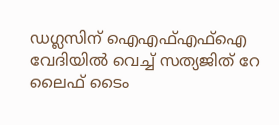ഡഗ്ലസിന് ഐഎഫ്എഫ്ഐ വേദിയിൽ വെച്ച് സത്യജിത് റേ ലൈഫ് ടൈം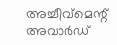അച്ചീവ്മെന്റ് അവാർഡ്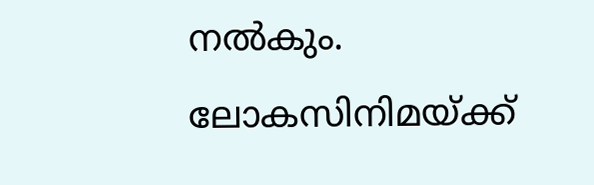നൽകും. ലോകസിനിമയ്ക്ക്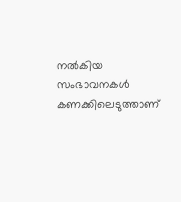നൽകിയ സംഭാവനകൾ കണക്കിലെടുത്താണ്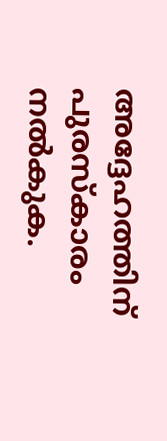അദ്ദേഹത്തിന് പുരസ്കാരം നൽകുക.